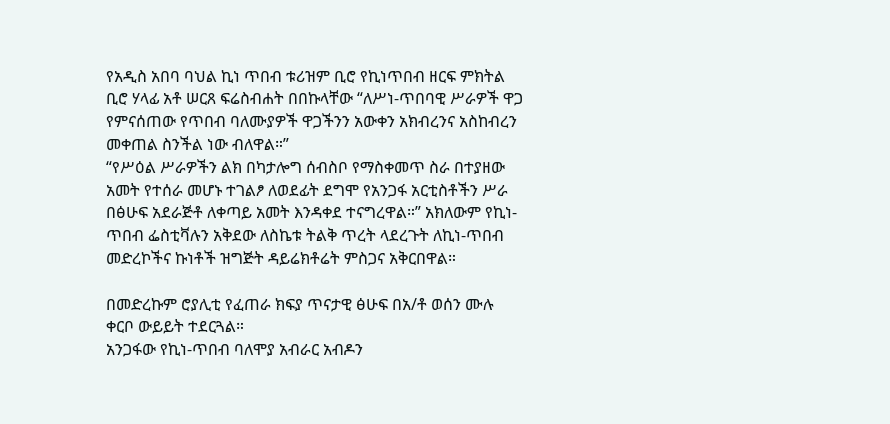የአዲስ አበባ ባህል ኪነ ጥበብ ቱሪዝም ቢሮ የኪነጥበብ ዘርፍ ምክትል ቢሮ ሃላፊ አቶ ሠርጸ ፍሬስብሐት በበኩላቸው “ለሥነ-ጥበባዊ ሥራዎች ዋጋ የምናሰጠው የጥበብ ባለሙያዎች ዋጋችንን አውቀን አክብረንና አስከብረን መቀጠል ስንችል ነው ብለዋል።”
“የሥዕል ሥራዎችን ልክ በካታሎግ ሰብስቦ የማስቀመጥ ስራ በተያዘው አመት የተሰራ መሆኑ ተገልፆ ለወደፊት ደግሞ የአንጋፋ አርቲስቶችን ሥራ በፅሁፍ አደራጅቶ ለቀጣይ አመት እንዳቀደ ተናግረዋል።” አክለውም የኪነ-ጥበብ ፌስቲቫሉን አቅደው ለስኬቱ ትልቅ ጥረት ላደረጉት ለኪነ-ጥበብ መድረኮችና ኩነቶች ዝግጅት ዳይሬክቶሬት ምስጋና አቅርበዋል።

በመድረኩም ሮያሊቲ የፈጠራ ክፍያ ጥናታዊ ፅሁፍ በአ/ቶ ወሰን ሙሉ ቀርቦ ውይይት ተደርጓል።
አንጋፋው የኪነ-ጥበብ ባለሞያ አብራር አብዶን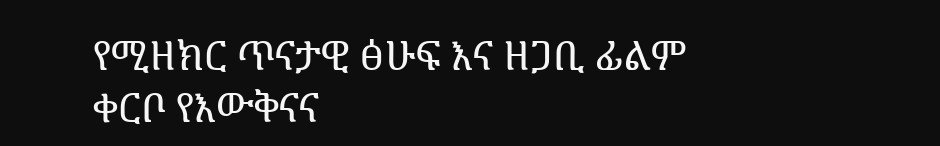የሚዘክር ጥናታዊ ፅሁፍ እና ዘጋቢ ፊልም ቀርቦ የእውቅናና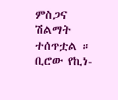ምስጋና ሽልማት ተሰጥቷል ።
ቢሮው የኪነ-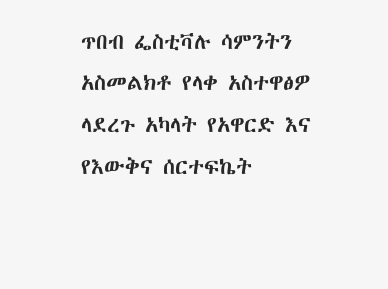ጥበብ ፌስቲቫሉ ሳምንትን አስመልክቶ የላቀ አስተዋፅዎ ላደረጉ አካላት የአዋርድ እና የእውቅና ሰርተፍኬት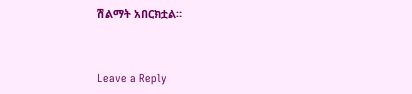ሽልማት አበርክቷል።



Leave a Reply